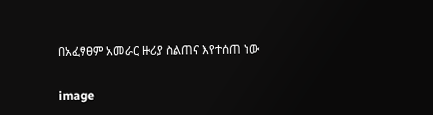በአፈፃፀም አመራር ዙሪያ ስልጠና እየተሰጠ ነው

image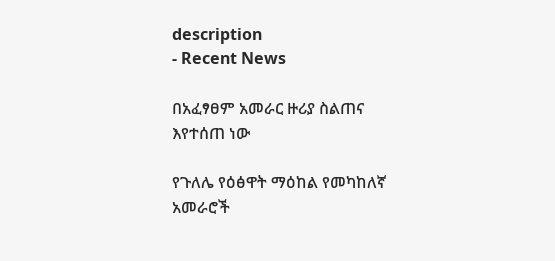description
- Recent News

በአፈፃፀም አመራር ዙሪያ ስልጠና እየተሰጠ ነው

የጉለሌ የዕፅዋት ማዕከል የመካከለኛ አመራሮች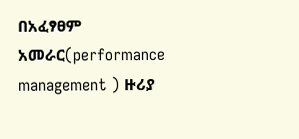በአፈፃፀም አመራር(performance management ) ዙሪያ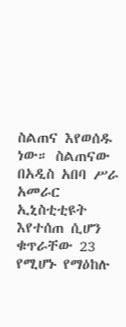ስልጠና እየወሰዱ ነው። ስልጠናው በአዲስ አበባ ሥራ አመራር ኢኒስቲቲዩት እየተሰጠ ሲሆን ቁጥራቸው 23 የሚሆኑ የማዕከሉ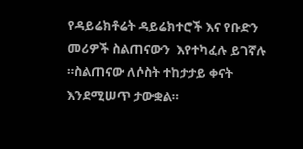የዳይሬክቶሬት ዳይሬክተሮች እና የቡድን መሪዎች ስልጠናውን  እየተካፈሉ ይገኛሉ ።ስልጠናው ለሶስት ተከታታይ ቀናት እንደሚሠጥ ታውቋል።